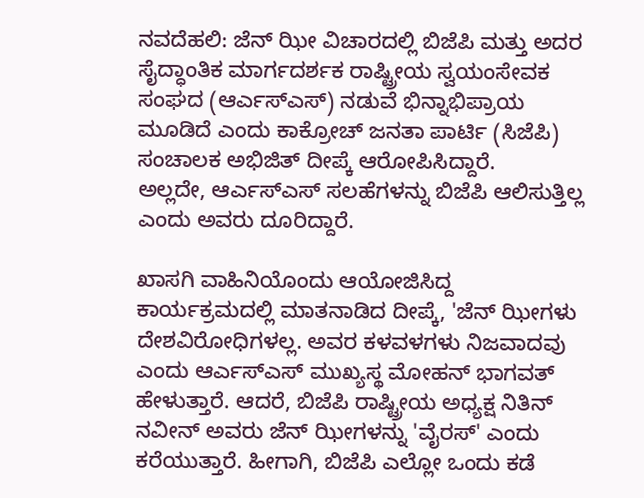ನವದೆಹಲಿ: ಜೆನ್ ಝೀ ವಿಚಾರದಲ್ಲಿ ಬಿಜೆಪಿ ಮತ್ತು ಅದರ ಸೈದ್ಧಾಂತಿಕ ಮಾರ್ಗದರ್ಶಕ ರಾಷ್ಟ್ರೀಯ ಸ್ವಯಂಸೇವಕ ಸಂಘದ (ಆರ್ಎಸ್ಎಸ್) ನಡುವೆ ಭಿನ್ನಾಭಿಪ್ರಾಯ ಮೂಡಿದೆ ಎಂದು ಕಾಕ್ರೋಚ್ ಜನತಾ ಪಾರ್ಟಿ (ಸಿಜೆಪಿ) ಸಂಚಾಲಕ ಅಭಿಜಿತ್ ದೀಪ್ಕೆ ಆರೋಪಿಸಿದ್ದಾರೆ.
ಅಲ್ಲದೇ, ಆರ್ಎಸ್ಎಸ್ ಸಲಹೆಗಳನ್ನು ಬಿಜೆಪಿ ಆಲಿಸುತ್ತಿಲ್ಲ ಎಂದು ಅವರು ದೂರಿದ್ದಾರೆ.

ಖಾಸಗಿ ವಾಹಿನಿಯೊಂದು ಆಯೋಜಿಸಿದ್ದ ಕಾರ್ಯಕ್ರಮದಲ್ಲಿ ಮಾತನಾಡಿದ ದೀಪ್ಕೆ, 'ಜೆನ್ ಝೀಗಳು ದೇಶವಿರೋಧಿಗಳಲ್ಲ. ಅವರ ಕಳವಳಗಳು ನಿಜವಾದವು ಎಂದು ಆರ್ಎಸ್ಎಸ್ ಮುಖ್ಯಸ್ಥ ಮೋಹನ್ ಭಾಗವತ್ ಹೇಳುತ್ತಾರೆ. ಆದರೆ, ಬಿಜೆಪಿ ರಾಷ್ಟ್ರೀಯ ಅಧ್ಯಕ್ಷ ನಿತಿನ್ ನವೀನ್ ಅವರು ಜೆನ್ ಝೀಗಳನ್ನು 'ವೈರಸ್' ಎಂದು ಕರೆಯುತ್ತಾರೆ. ಹೀಗಾಗಿ, ಬಿಜೆಪಿ ಎಲ್ಲೋ ಒಂದು ಕಡೆ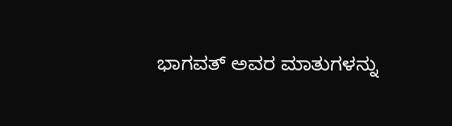ಭಾಗವತ್ ಅವರ ಮಾತುಗಳನ್ನು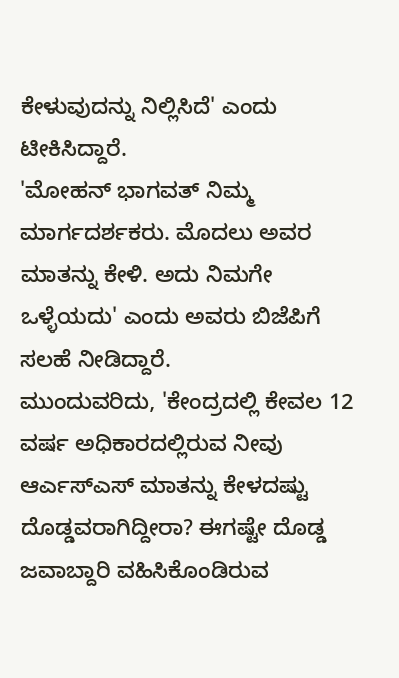ಕೇಳುವುದನ್ನು ನಿಲ್ಲಿಸಿದೆ' ಎಂದು ಟೀಕಿಸಿದ್ದಾರೆ.
'ಮೋಹನ್ ಭಾಗವತ್ ನಿಮ್ಮ ಮಾರ್ಗದರ್ಶಕರು. ಮೊದಲು ಅವರ ಮಾತನ್ನು ಕೇಳಿ. ಅದು ನಿಮಗೇ ಒಳ್ಳೆಯದು' ಎಂದು ಅವರು ಬಿಜೆಪಿಗೆ ಸಲಹೆ ನೀಡಿದ್ದಾರೆ.
ಮುಂದುವರಿದು, 'ಕೇಂದ್ರದಲ್ಲಿ ಕೇವಲ 12 ವರ್ಷ ಅಧಿಕಾರದಲ್ಲಿರುವ ನೀವು ಆರ್ಎಸ್ಎಸ್ ಮಾತನ್ನು ಕೇಳದಷ್ಟು ದೊಡ್ಡವರಾಗಿದ್ದೀರಾ? ಈಗಷ್ಟೇ ದೊಡ್ಡ ಜವಾಬ್ದಾರಿ ವಹಿಸಿಕೊಂಡಿರುವ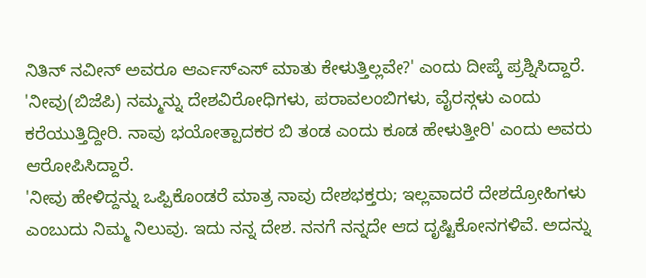ನಿತಿನ್ ನವೀನ್ ಅವರೂ ಆರ್ಎಸ್ಎಸ್ ಮಾತು ಕೇಳುತ್ತಿಲ್ಲವೇ?' ಎಂದು ದೀಪ್ಕೆ ಪ್ರಶ್ನಿಸಿದ್ದಾರೆ.
'ನೀವು(ಬಿಜೆಪಿ) ನಮ್ಮನ್ನು ದೇಶವಿರೋಧಿಗಳು, ಪರಾವಲಂಬಿಗಳು, ವೈರಸ್ಗಳು ಎಂದು ಕರೆಯುತ್ತಿದ್ದೀರಿ. ನಾವು ಭಯೋತ್ಪಾದಕರ ಬಿ ತಂಡ ಎಂದು ಕೂಡ ಹೇಳುತ್ತೀರಿ' ಎಂದು ಅವರು ಆರೋಪಿಸಿದ್ದಾರೆ.
'ನೀವು ಹೇಳಿದ್ದನ್ನು ಒಪ್ಪಿಕೊಂಡರೆ ಮಾತ್ರ ನಾವು ದೇಶಭಕ್ತರು; ಇಲ್ಲವಾದರೆ ದೇಶದ್ರೋಹಿಗಳು ಎಂಬುದು ನಿಮ್ಮ ನಿಲುವು. ಇದು ನನ್ನ ದೇಶ. ನನಗೆ ನನ್ನದೇ ಆದ ದೃಷ್ಟಿಕೋನಗಳಿವೆ. ಅದನ್ನು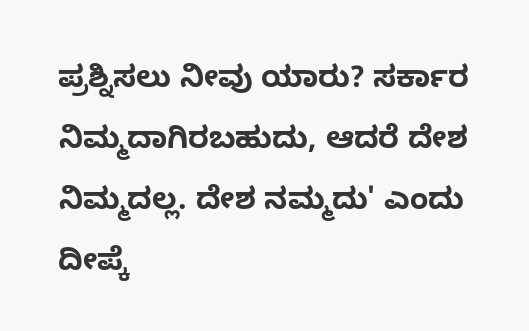ಪ್ರಶ್ನಿಸಲು ನೀವು ಯಾರು? ಸರ್ಕಾರ ನಿಮ್ಮದಾಗಿರಬಹುದು, ಆದರೆ ದೇಶ ನಿಮ್ಮದಲ್ಲ. ದೇಶ ನಮ್ಮದು' ಎಂದು ದೀಪ್ಕೆ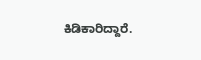ಕಿಡಿಕಾರಿದ್ದಾರೆ.